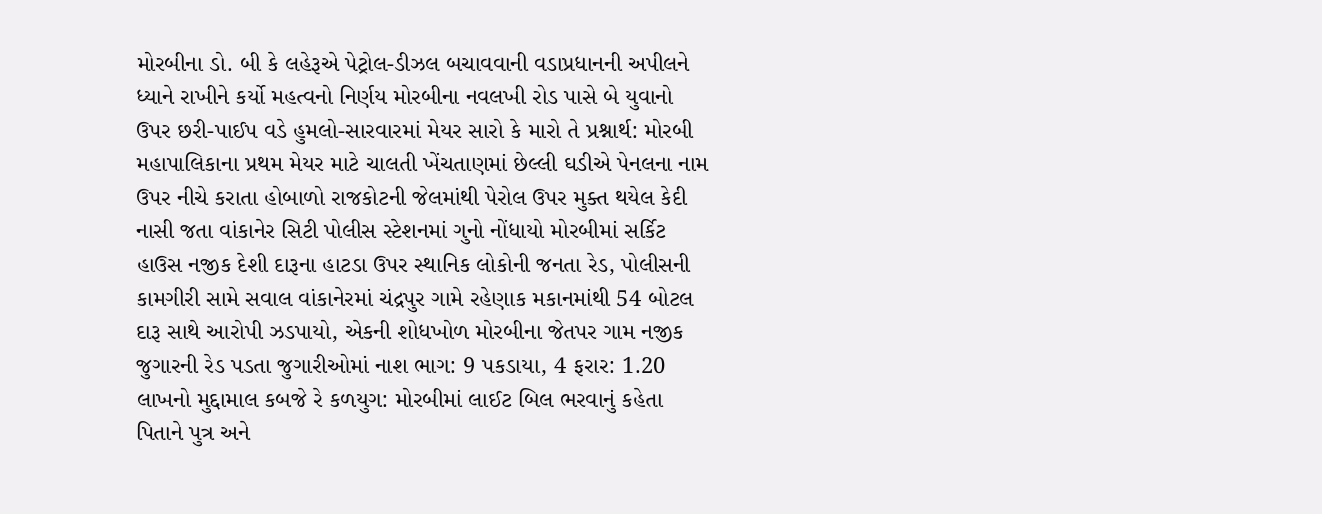મોરબીના ડો. બી કે લહેરૂએ પેટ્રોલ-ડીઝલ બચાવવાની વડાપ્રધાનની અપીલને ધ્યાને રાખીને કર્યો મહત્વનો નિર્ણય મોરબીના નવલખી રોડ પાસે બે યુવાનો ઉપર છરી-પાઈપ વડે હુમલો-સારવારમાં મેયર સારો કે મારો તે પ્રશ્નાર્થ: મોરબી મહાપાલિકાના પ્રથમ મેયર માટે ચાલતી ખેંચતાણમાં છેલ્લી ઘડીએ પેનલના નામ ઉપર નીચે કરાતા હોબાળો રાજકોટની જેલમાંથી પેરોલ ઉપર મુક્ત થયેલ કેદી નાસી જતા વાંકાનેર સિટી પોલીસ સ્ટેશનમાં ગુનો નોંધાયો મોરબીમાં સર્કિટ હાઉસ નજીક દેશી દારૂના હાટડા ઉપર સ્થાનિક લોકોની જનતા રેડ, પોલીસની કામગીરી સામે સવાલ વાંકાનેરમાં ચંદ્રપુર ગામે રહેણાક મકાનમાંથી 54 બોટલ દારૂ સાથે આરોપી ઝડપાયો, એકની શોધખોળ મોરબીના જેતપર ગામ નજીક જુગારની રેડ પડતા જુગારીઓમાં નાશ ભાગ: 9 પકડાયા, 4 ફરાર: 1.20 લાખનો મુદ્દામાલ કબજે રે કળયુગ: મોરબીમાં લાઈટ બિલ ભરવાનું કહેતા પિતાને પુત્ર અને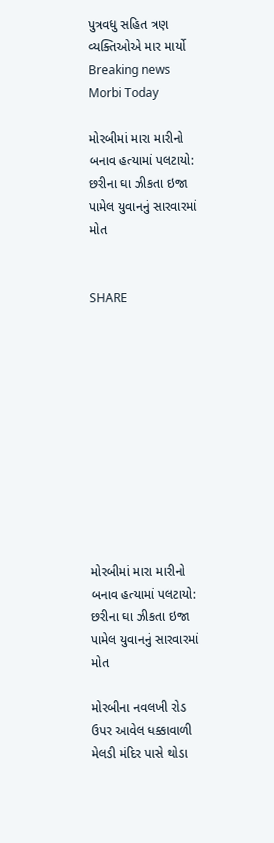પુત્રવધુ સહિત ત્રણ વ્યક્તિઓએ માર માર્યો
Breaking news
Morbi Today

મોરબીમાં મારા મારીનો બનાવ હત્યામાં પલટાયો: છરીના ઘા ઝીકતા ઇજા પામેલ યુવાનનું સારવારમાં મોત


SHARE











મોરબીમાં મારા મારીનો બનાવ હત્યામાં પલટાયો: છરીના ઘા ઝીકતા ઇજા પામેલ યુવાનનું સારવારમાં મોત

મોરબીના નવલખી રોડ ઉપર આવેલ ધક્કાવાળી મેલડી મંદિર પાસે થોડા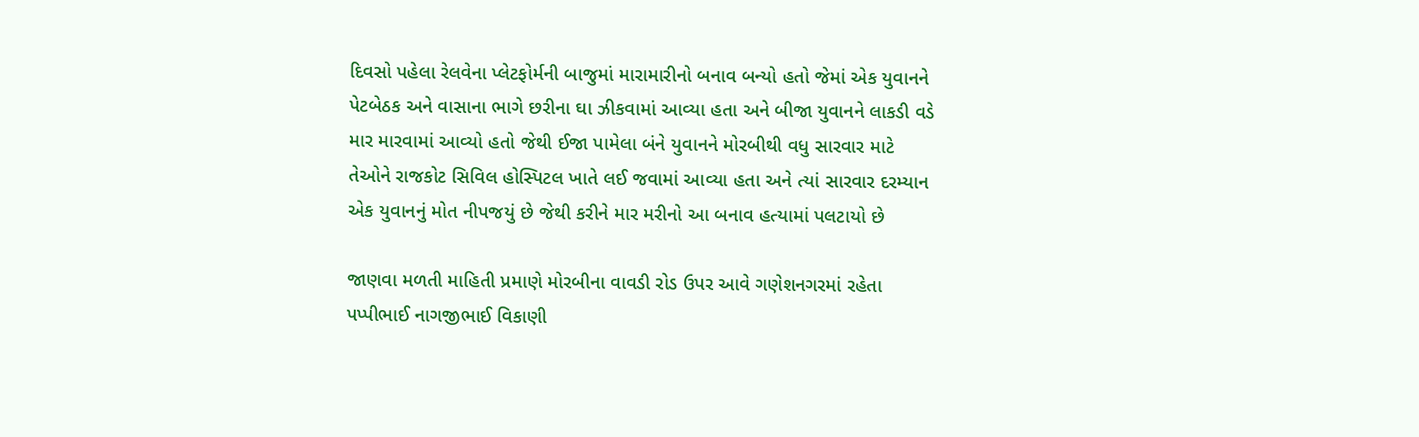દિવસો પહેલા રેલવેના પ્લેટફોર્મની બાજુમાં મારામારીનો બનાવ બન્યો હતો જેમાં એક યુવાનને પેટબેઠક અને વાસાના ભાગે છરીના ઘા ઝીકવામાં આવ્યા હતા અને બીજા યુવાનને લાકડી વડે માર મારવામાં આવ્યો હતો જેથી ઈજા પામેલા બંને યુવાનને મોરબીથી વધુ સારવાર માટે તેઓને રાજકોટ સિવિલ હોસ્પિટલ ખાતે લઈ જવામાં આવ્યા હતા અને ત્યાં સારવાર દરમ્યાન એક યુવાનનું મોત નીપજયું છે જેથી કરીને માર મરીનો આ બનાવ હત્યામાં પલટાયો છે

જાણવા મળતી માહિતી પ્રમાણે મોરબીના વાવડી રોડ ઉપર આવે ગણેશનગરમાં રહેતા પપ્પીભાઈ નાગજીભાઈ વિકાણી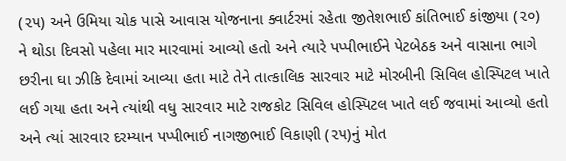(૨૫) અને ઉમિયા ચોક પાસે આવાસ યોજનાના ક્વાર્ટરમાં રહેતા જીતેશભાઈ કાંતિભાઈ કાંજીયા (૨૦) ને થોડા દિવસો પહેલા માર મારવામાં આવ્યો હતો અને ત્યારે પપ્પીભાઈને પેટબેઠક અને વાસાના ભાગે છરીના ઘા ઝીકિ દેવામાં આવ્યા હતા માટે તેને તાત્કાલિક સારવાર માટે મોરબીની સિવિલ હોસ્પિટલ ખાતે લઈ ગયા હતા અને ત્યાંથી વધુ સારવાર માટે રાજકોટ સિવિલ હોસ્પિટલ ખાતે લઈ જવામાં આવ્યો હતો અને ત્યાં સારવાર દરમ્યાન પપ્પીભાઈ નાગજીભાઈ વિકાણી (૨૫)નું મોત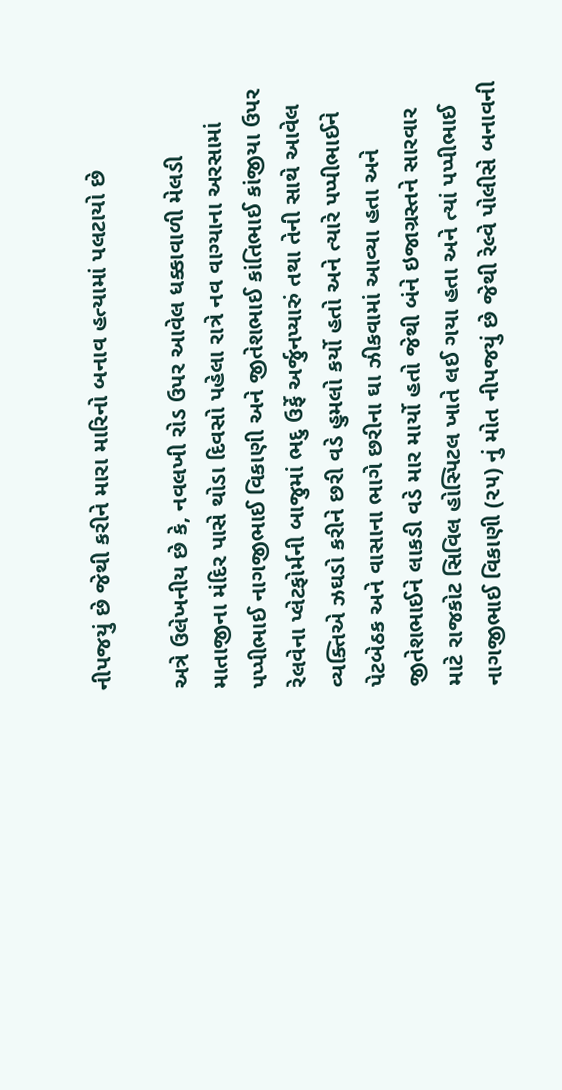નીપજયું છે જેથી કરીને મારા મારિનો બનાવ હત્યામાં પલટાયો છે

અત્રે ઉલેખનીય છે કે, નવલખી રોડ ઉપર આવેલ ધક્કાવાળી મેલડી માતાજીના મંદિર પાસે થોડા દિવસો પહેલા રાત્રે નવ વાગ્યાના અરસામાં પપ્પીભાઈ નાગજીભાઈ વિકાણી અને જીતેશભાઈ કાંતિભાઈ કાંજીયા ઉપર રેલવેના પ્લેટફોર્મની બાજુમાં ભદુ ઉર્ફે અર્જુનપ્યારું તથા તેની સાથે આવેલ વ્યક્તિએ ઝઘડો કરીને છરી વડે હુમલો કર્યો હતો અને ત્યારે પપ્પીભાઈને પેટબેઠક અને વાસાના ભાગે છરીના ઘા ઝીકવામાં આવ્યા હતા અને જીતેશભાઈને લાકડી વડે માર માર્યો હતો જેથી બંને ઇજાગ્રસ્તને સારવાર માટે રાજકોટ સિવિલ હોસ્પિટલ ખાતે લઈ ગયા હતા અને ત્યાં પપ્પીભાઈ નાગજીભાઈ વિકાણી (૨૫) નું મોત નીપજયું છે જેથી રેલ્વે પોલીસે બનાવની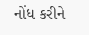નોંધ કરીને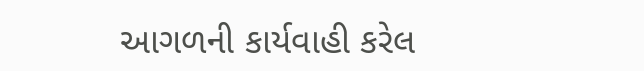આગળની કાર્યવાહી કરેલ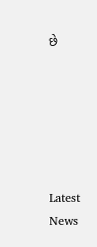છે






Latest News